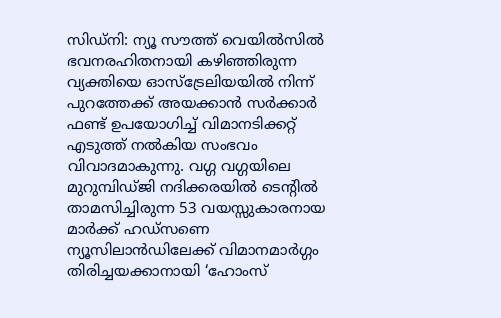സിഡ്നി: ന്യൂ സൗത്ത് വെയിൽസിൽ ഭവനരഹിതനായി കഴിഞ്ഞിരുന്ന വ്യക്തിയെ ഓസ്ട്രേലിയയിൽ നിന്ന് പുറത്തേക്ക് അയക്കാൻ സർക്കാർ ഫണ്ട് ഉപയോഗിച്ച് വിമാനടിക്കറ്റ് എടുത്ത് നൽകിയ സംഭവം വിവാദമാകുന്നു. വഗ്ഗ വഗ്ഗയിലെ മുറുമ്പിഡ്ജി നദിക്കരയിൽ ടെന്റിൽ താമസിച്ചിരുന്ന 53 വയസ്സുകാരനായ മാർക്ക് ഹഡ്സണെ ന്യൂസിലാൻഡിലേക്ക് വിമാനമാർഗ്ഗം തിരിച്ചയക്കാനായി ‘ഹോംസ്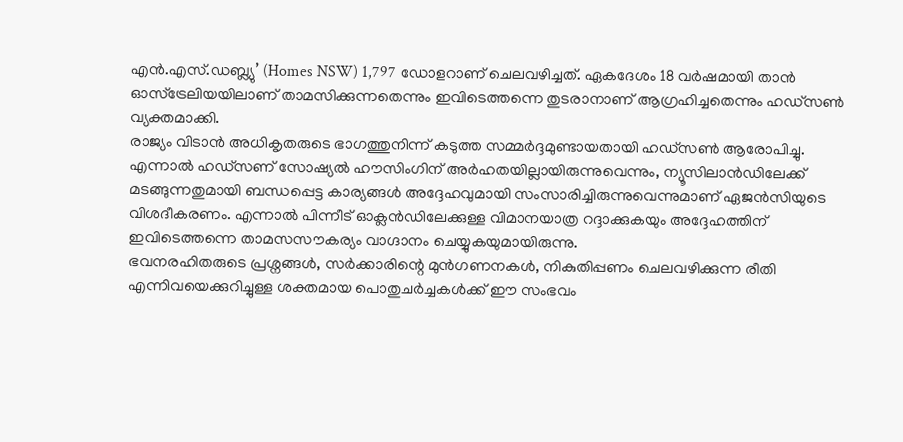എൻ.എസ്.ഡബ്ല്യു’ (Homes NSW) 1,797 ഡോളറാണ് ചെലവഴിച്ചത്. ഏകദേശം 18 വർഷമായി താൻ ഓസ്ട്രേലിയയിലാണ് താമസിക്കുന്നതെന്നും ഇവിടെത്തന്നെ തുടരാനാണ് ആഗ്രഹിച്ചതെന്നും ഹഡ്സൺ വ്യക്തമാക്കി.
രാജ്യം വിടാൻ അധികൃതരുടെ ഭാഗത്തുനിന്ന് കടുത്ത സമ്മർദ്ദമുണ്ടായതായി ഹഡ്സൺ ആരോപിച്ചു. എന്നാൽ ഹഡ്സണ് സോഷ്യൽ ഹൗസിംഗിന് അർഹതയില്ലായിരുന്നുവെന്നും, ന്യൂസിലാൻഡിലേക്ക് മടങ്ങുന്നതുമായി ബന്ധപ്പെട്ട കാര്യങ്ങൾ അദ്ദേഹവുമായി സംസാരിച്ചിരുന്നുവെന്നുമാണ് ഏജൻസിയുടെ വിശദീകരണം. എന്നാൽ പിന്നീട് ഓക്ലൻഡിലേക്കുള്ള വിമാനയാത്ര റദ്ദാക്കുകയും അദ്ദേഹത്തിന് ഇവിടെത്തന്നെ താമസസൗകര്യം വാഗ്ദാനം ചെയ്യുകയുമായിരുന്നു.
ഭവനരഹിതരുടെ പ്രശ്നങ്ങൾ, സർക്കാരിന്റെ മുൻഗണനകൾ, നികുതിപ്പണം ചെലവഴിക്കുന്ന രീതി എന്നിവയെക്കുറിച്ചുള്ള ശക്തമായ പൊതുചർച്ചകൾക്ക് ഈ സംഭവം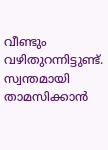വീണ്ടും വഴിതുറന്നിട്ടുണ്ട്. സ്വന്തമായി താമസിക്കാൻ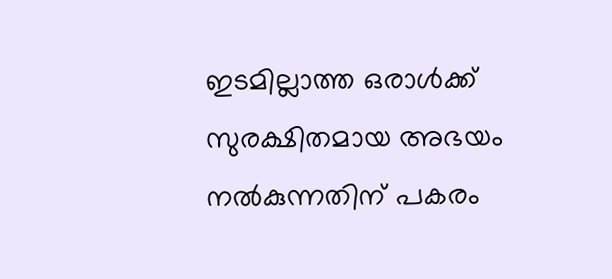ഇടമില്ലാത്ത ഒരാൾക്ക് സുരക്ഷിതമായ അഭയം നൽകുന്നതിന് പകരം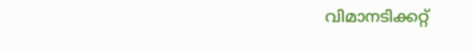വിമാനടിക്കറ്റ്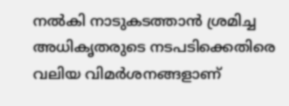നൽകി നാടുകടത്താൻ ശ്രമിച്ച അധികൃതരുടെ നടപടിക്കെതിരെ വലിയ വിമർശനങ്ങളാണ്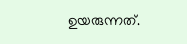ഉയരുന്നത്.